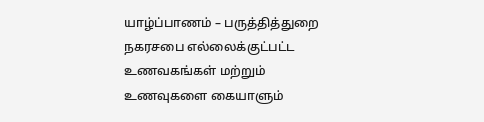யாழ்ப்பாணம் – பருத்தித்துறை நகரசபை எல்லைக்குட்பட்ட உணவகங்கள் மற்றும் உணவுகளை கையாளும்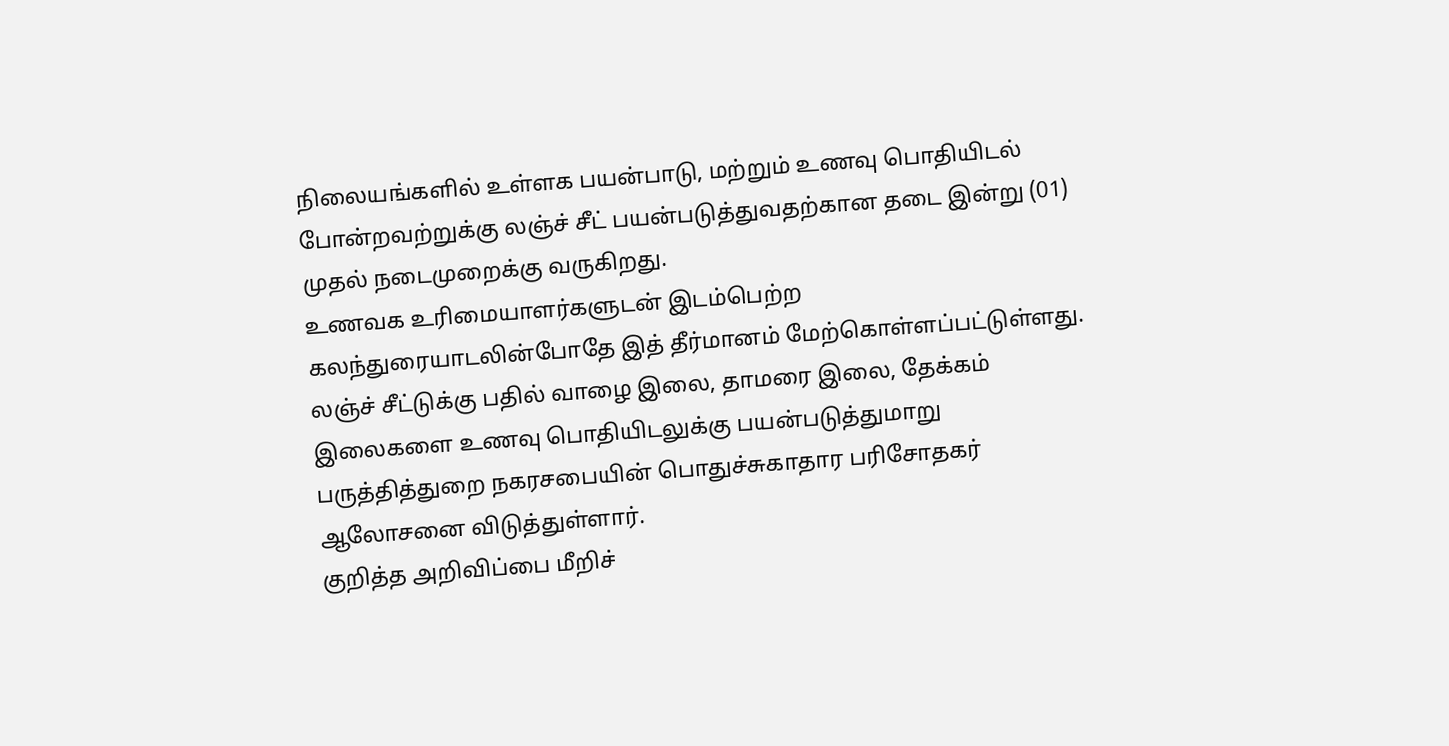நிலையங்களில் உள்ளக பயன்பாடு, மற்றும் உணவு பொதியிடல் போன்றவற்றுக்கு லஞ்ச் சீட் பயன்படுத்துவதற்கான தடை இன்று (01) முதல் நடைமுறைக்கு வருகிறது.
உணவக உரிமையாளர்களுடன் இடம்பெற்ற கலந்துரையாடலின்போதே இத் தீர்மானம் மேற்கொள்ளப்பட்டுள்ளது.
லஞ்ச் சீட்டுக்கு பதில் வாழை இலை, தாமரை இலை, தேக்கம் இலைகளை உணவு பொதியிடலுக்கு பயன்படுத்துமாறு பருத்தித்துறை நகரசபையின் பொதுச்சுகாதார பரிசோதகர் ஆலோசனை விடுத்துள்ளார்.
குறித்த அறிவிப்பை மீறிச்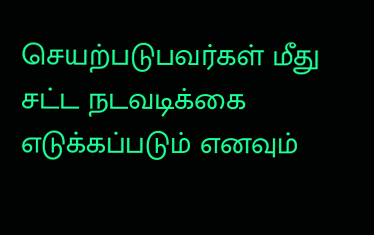செயற்படுபவர்கள் மீது சட்ட நடவடிக்கை எடுக்கப்படும் எனவும்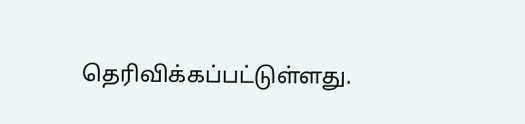தெரிவிக்கப்பட்டுள்ளது.